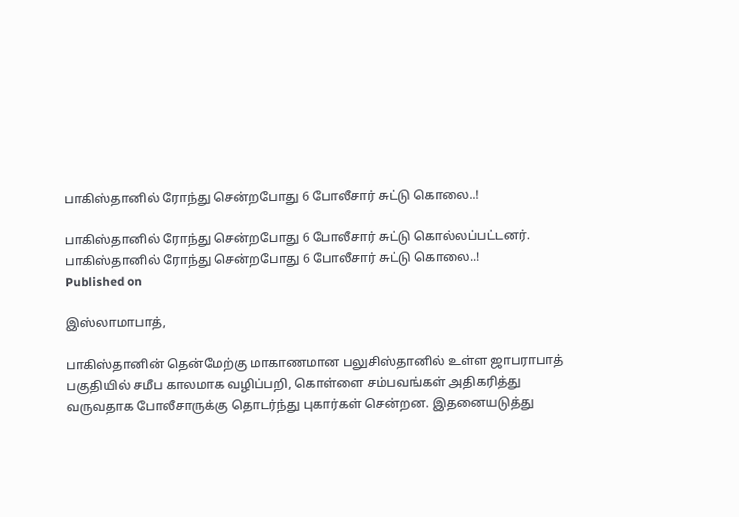பாகிஸ்தானில் ரோந்து சென்றபோது 6 போலீசார் சுட்டு கொலை..!

பாகிஸ்தானில் ரோந்து சென்றபோது 6 போலீசார் சுட்டு கொல்லப்பட்டனர்.
பாகிஸ்தானில் ரோந்து சென்றபோது 6 போலீசார் சுட்டு கொலை..!
Published on

இஸ்லாமாபாத்,

பாகிஸ்தானின் தென்மேற்கு மாகாணமான பலுசிஸ்தானில் உள்ள ஜாபராபாத் பகுதியில் சமீப காலமாக வழிப்பறி, கொள்ளை சம்பவங்கள் அதிகரித்து வருவதாக போலீசாருக்கு தொடர்ந்து புகார்கள் சென்றன. இதனையடுத்து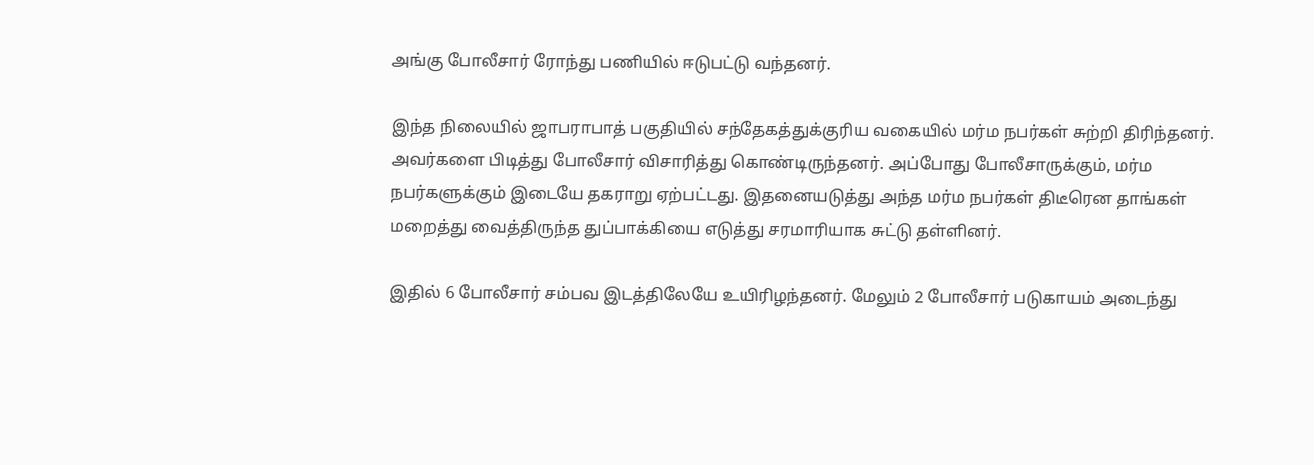அங்கு போலீசார் ரோந்து பணியில் ஈடுபட்டு வந்தனர்.

இந்த நிலையில் ஜாபராபாத் பகுதியில் சந்தேகத்துக்குரிய வகையில் மர்ம நபர்கள் சுற்றி திரிந்தனர். அவர்களை பிடித்து போலீசார் விசாரித்து கொண்டிருந்தனர். அப்போது போலீசாருக்கும், மர்ம நபர்களுக்கும் இடையே தகராறு ஏற்பட்டது. இதனையடுத்து அந்த மர்ம நபர்கள் திடீரென தாங்கள் மறைத்து வைத்திருந்த துப்பாக்கியை எடுத்து சரமாரியாக சுட்டு தள்ளினர்.

இதில் 6 போலீசார் சம்பவ இடத்திலேயே உயிரிழந்தனர். மேலும் 2 போலீசார் படுகாயம் அடைந்து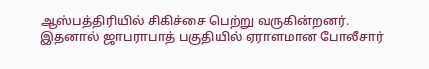ஆஸ்பத்திரியில் சிகிச்சை பெற்று வருகின்றனர். இதனால் ஜாபராபாத் பகுதியில் ஏராளமான போலீசார்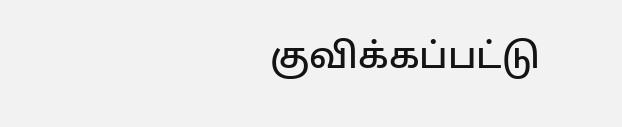குவிக்கப்பட்டு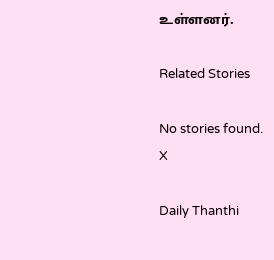உள்ளனர்.

Related Stories

No stories found.
X

Daily Thanthi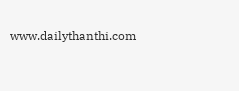www.dailythanthi.com